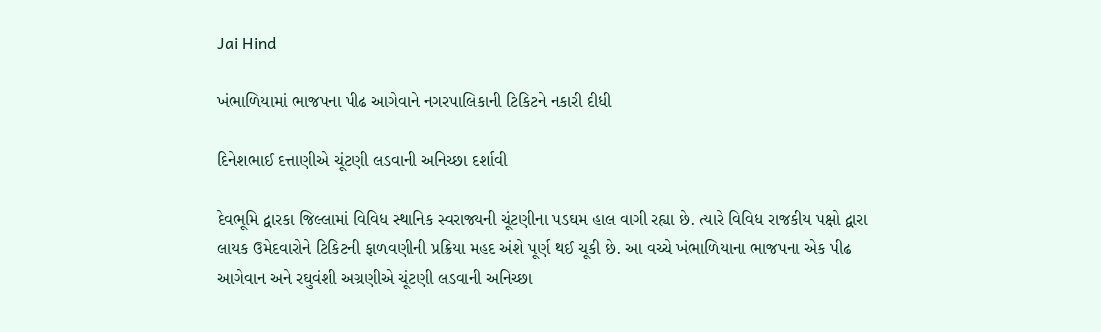Jai Hind

ખંભાળિયામાં ભાજપના પીઢ આગેવાને નગરપાલિકાની ટિકિટને નકારી દીધી

દિનેશભાઈ દત્તાણીએ ચૂંટણી લડવાની અનિચ્છા દર્શાવી

દેવભૂમિ દ્વારકા જિલ્લામાં વિવિધ સ્થાનિક સ્વરાજ્યની ચૂંટણીના પડઘમ હાલ વાગી રહ્યા છે. ત્યારે વિવિધ રાજકીય પક્ષો દ્વારા લાયક ઉમેદવારોને ટિકિટની ફાળવણીની પ્રક્રિયા મહદ અંશે પૂર્ણ થઈ ચૂકી છે. આ વચ્ચે ખંભાળિયાના ભાજપના એક પીઢ આગેવાન અને રઘુવંશી અગ્રણીએ ચૂંટણી લડવાની અનિચ્છા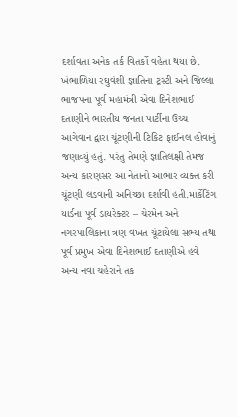દર્શાવતા અનેક તર્ક વિતર્કો વહેતા થયા છે. ખંભાળિયા રઘુવંશી જ્ઞાતિના ટ્રસ્ટી અને જિલ્લા ભાજપના પૂર્વ મહામંત્રી એવા દિનેશભાઈ દતાણીને ભારતીય જનતા પાર્ટીના ઉચ્ચ આગેવાન દ્વારા ચૂંટણીની ટિકિટ ફાઈનલ હોવાનું જણાવ્યું હતું. પરંતુ તેમણે જ્ઞાતિલક્ષી તેમજ અન્ય કારણસર આ નેતાનો આભાર વ્યક્ત કરી ચૂંટણી લડવાની અનિચ્છા દર્શાવી હતી.માર્કેટિંગ યાર્ડના પૂર્વ ડાયરેક્ટર – ચેરમેન અને નગરપાલિકાના ત્રણ વખત ચૂંટાયેલા સભ્ય તથા પૂર્વ પ્રમુખ એવા દિનેશભાઈ દતાણીએ હવે અન્ય નવા ચહેરાને તક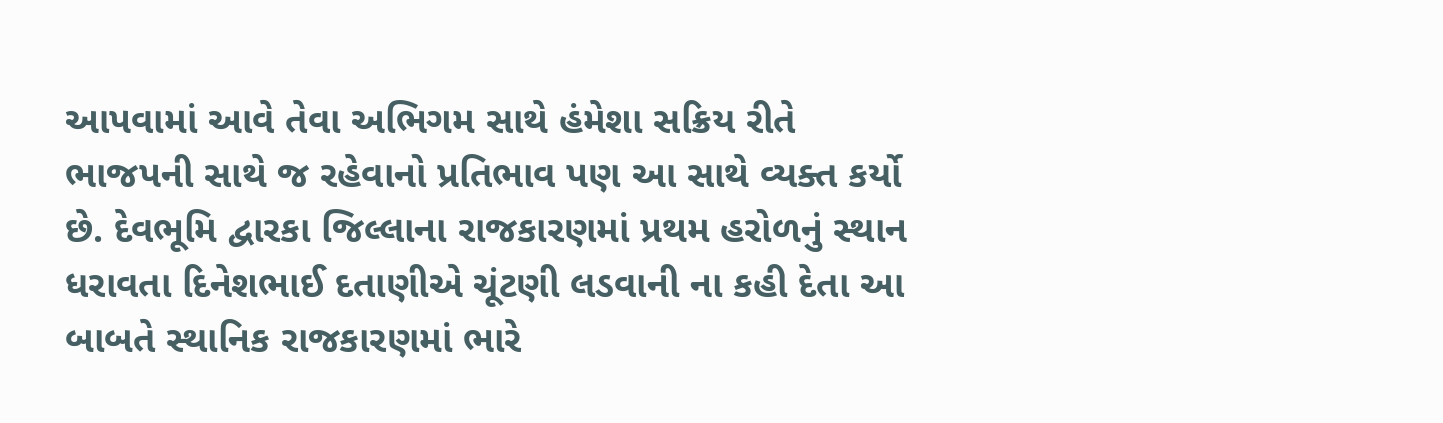આપવામાં આવે તેવા અભિગમ સાથે હંમેશા સક્રિય રીતે ભાજપની સાથે જ રહેવાનો પ્રતિભાવ પણ આ સાથે વ્યક્ત કર્યો છે. દેવભૂમિ દ્વારકા જિલ્લાના રાજકારણમાં પ્રથમ હરોળનું સ્થાન ધરાવતા દિનેશભાઈ દતાણીએ ચૂંટણી લડવાની ના કહી દેતા આ બાબતે સ્થાનિક રાજકારણમાં ભારે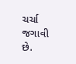ચર્ચા જગાવી છે.